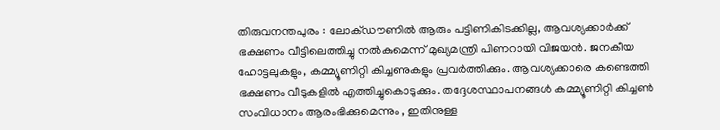തിരുവനന്തപുരം : ലോക്ഡൗണില്‍ ആരും പട്ടിണികിടക്കില്ല, ആവശ്യക്കാര്‍ക്ക് ഭക്ഷണം വീട്ടിലെത്തിച്ചു നല്‍കുമെന്ന് മുഖ്യമന്ത്രി പിണറായി വിജയന്‍. ജനകീയ ഹോട്ടലുകളും, കമ്മ്യൂണിറ്റി കിച്ചണുകളും പ്രവര്‍ത്തിക്കും. ആവശ്യക്കാരെ കണ്ടെത്തി ഭക്ഷണം വീടുകളില്‍ എത്തിച്ചുകൊടുക്കും. തദ്ദേശസ്ഥാപനങ്ങള്‍ കമ്മ്യൂണിറ്റി കിച്ചണ്‍ സംവിധാനം ആരംഭിക്കുമെന്നും , ഇതിനുള്ള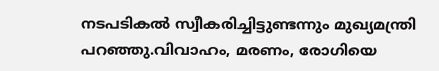നടപടികല്‍ സ്വീകരിച്ചിട്ടുണ്ടന്നും മുഖ്യമന്ത്രി പറഞ്ഞു.വിവാഹം, മരണം, രോഗിയെ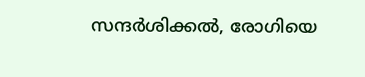സന്ദര്‍ശിക്കല്‍, രോഗിയെ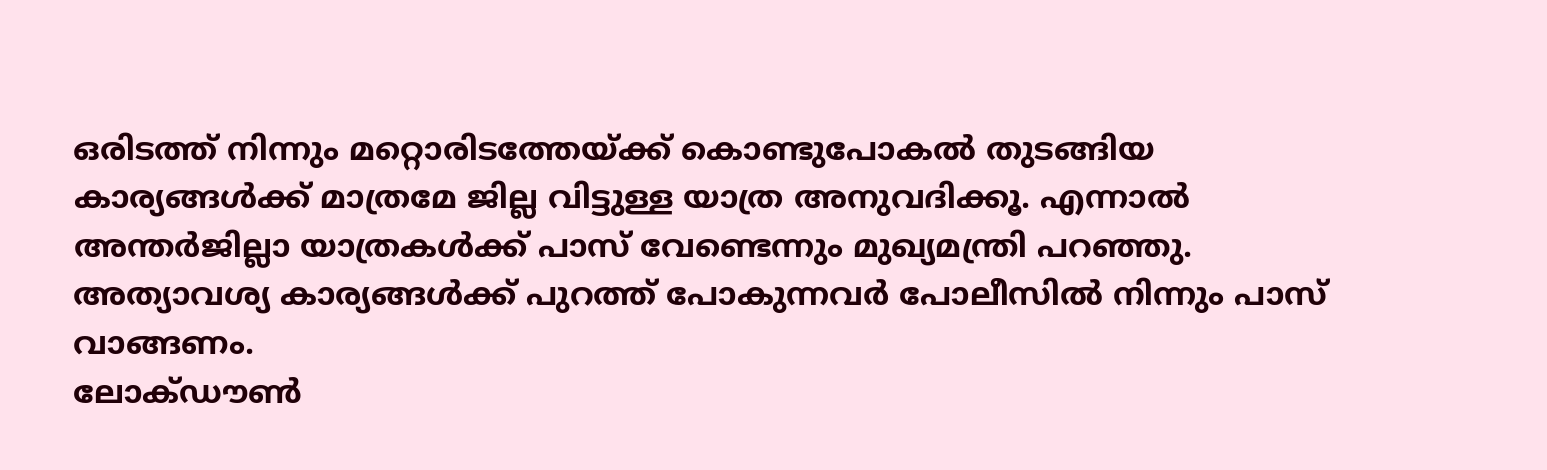ഒരിടത്ത് നിന്നും മറ്റൊരിടത്തേയ്ക്ക് കൊണ്ടുപോകല്‍ തുടങ്ങിയ കാര്യങ്ങള്‍ക്ക് മാത്രമേ ജില്ല വിട്ടുള്ള യാത്ര അനുവദിക്കൂ. എന്നാല്‍ അന്തര്‍ജില്ലാ യാത്രകള്‍ക്ക് പാസ് വേണ്ടെന്നും മുഖ്യമന്ത്രി പറഞ്ഞു. അത്യാവശ്യ കാര്യങ്ങള്‍ക്ക് പുറത്ത് പോകുന്നവര്‍ പോലീസില്‍ നിന്നും പാസ് വാങ്ങണം.
ലോക്ഡൗണ്‍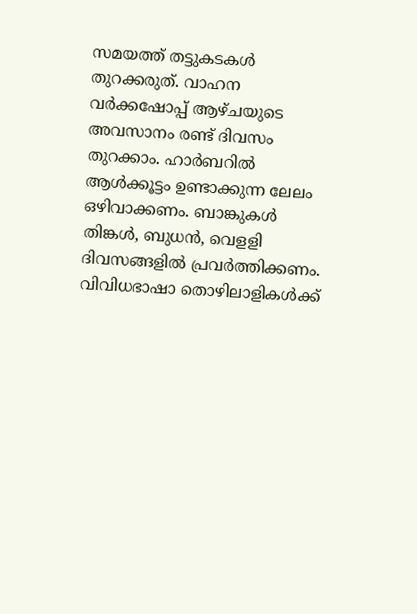സമയത്ത് തട്ടുകടകള്‍ തുറക്കരുത്. വാഹന വര്‍ക്കഷോപ്പ് ആഴ്ചയുടെ അവസാനം രണ്ട് ദിവസം തുറക്കാം. ഹാര്‍ബറില്‍ ആള്‍ക്കൂട്ടം ഉണ്ടാക്കുന്ന ലേലം ഒഴിവാക്കണം. ബാങ്കുകള്‍ തിങ്കള്‍, ബുധന്‍, വെളളി ദിവസങ്ങളില്‍ പ്രവര്‍ത്തിക്കണം. വിവിധഭാഷാ തൊഴിലാളികള്‍ക്ക്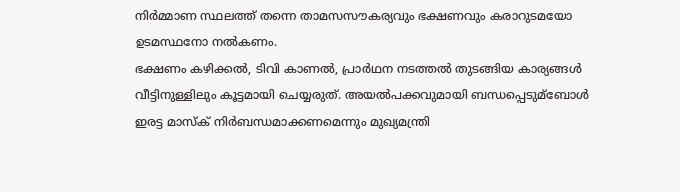നിര്‍മ്മാണ സ്ഥലത്ത് തന്നെ താമസസൗകര്യവും ഭക്ഷണവും കരാറുടമയോ ഉടമസ്ഥനോ നല്‍കണം.
ഭക്ഷണം കഴിക്കല്‍, ടിവി കാണല്‍, പ്രാര്‍ഥന നടത്തല്‍ തുടങ്ങിയ കാര്യങ്ങള്‍ വീട്ടിനുള്ളിലും കൂട്ടമായി ചെയ്യരുത്. അയല്‍പക്കവുമായി ബന്ധപ്പെടുമ്‌ബോള്‍ ഇരട്ട മാസ്‌ക് നിര്‍ബന്ധമാക്കണമെന്നും മുഖ്യമന്ത്രി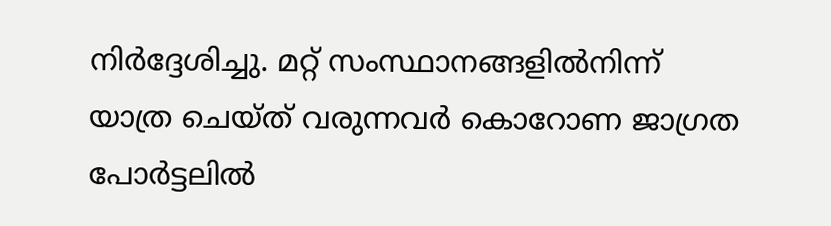നിര്‍ദ്ദേശിച്ചു. മറ്റ് സംസ്ഥാനങ്ങളില്‍നിന്ന് യാത്ര ചെയ്ത് വരുന്നവര്‍ കൊറോണ ജാഗ്രത പോര്‍ട്ടലില്‍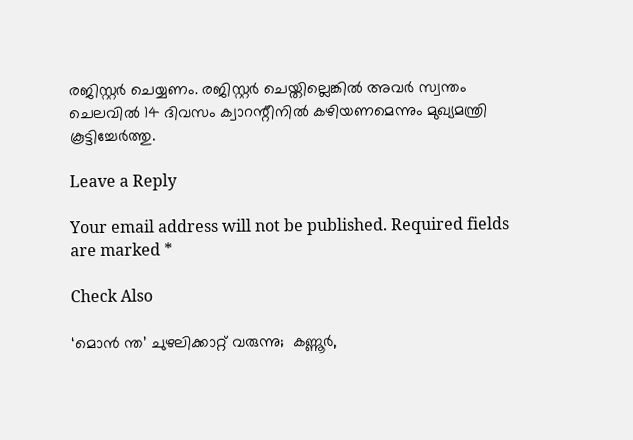രജിസ്റ്റര്‍ ചെയ്യണം. രജിസ്റ്റര്‍ ചെയ്തില്ലെങ്കില്‍ അവര്‍ സ്വന്തം ചെലവില്‍ 14 ദിവസം ക്വാറന്റീനില്‍ കഴിയണമെന്നും മുഖ്യമന്ത്രി കൂട്ടിച്ചേര്‍ത്തു.

Leave a Reply

Your email address will not be published. Required fields are marked *

Check Also

‘മൊന്‍ ന്ത’ ചുഴലിക്കാറ്റ് വരുന്നു;  കണ്ണൂര്‍,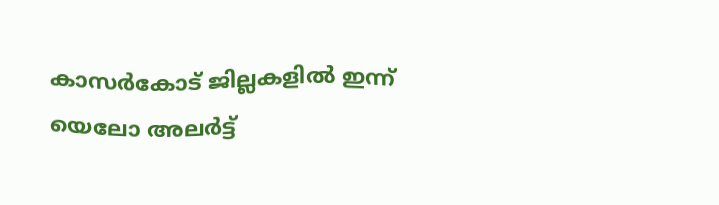കാസര്‍കോട് ജില്ലകളില്‍ ഇന്ന് യെലോ അലര്‍ട്ട്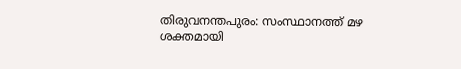തിരുവനന്തപുരം: സംസ്ഥാനത്ത് മഴ ശക്തമായി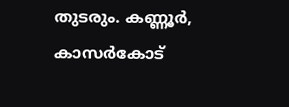തുടരും. കണ്ണൂര്‍, കാസര്‍കോട്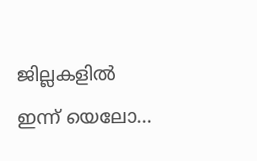ജില്ലകളില്‍ ഇന്ന് യെലോ…